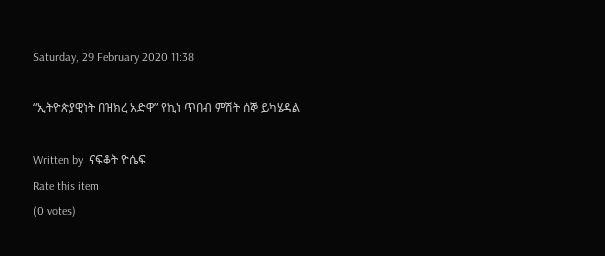Saturday, 29 February 2020 11:38

“ኢትዮጵያዊነት በዝክረ አድዋ” የኪነ ጥበብ ምሽት ሰኞ ይካሄዳል

Written by  ናፍቆት ዮሴፍ
Rate this item
(0 votes)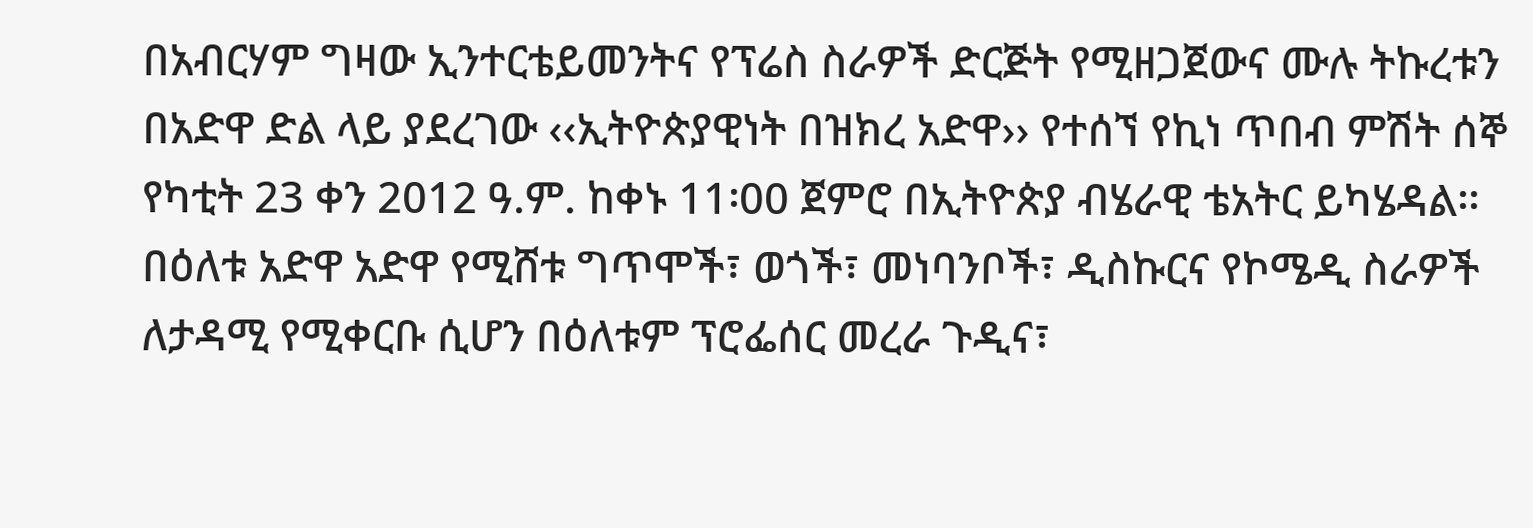በአብርሃም ግዛው ኢንተርቴይመንትና የፕሬስ ስራዎች ድርጅት የሚዘጋጀውና ሙሉ ትኩረቱን በአድዋ ድል ላይ ያደረገው ‹‹ኢትዮጵያዊነት በዝክረ አድዋ›› የተሰኘ የኪነ ጥበብ ምሽት ሰኞ የካቲት 23 ቀን 2012 ዓ.ም. ከቀኑ 11፡00 ጀምሮ በኢትዮጵያ ብሄራዊ ቴአትር ይካሄዳል፡፡
በዕለቱ አድዋ አድዋ የሚሸቱ ግጥሞች፣ ወጎች፣ መነባንቦች፣ ዲስኩርና የኮሜዲ ስራዎች ለታዳሚ የሚቀርቡ ሲሆን በዕለቱም ፕሮፌሰር መረራ ጉዲና፣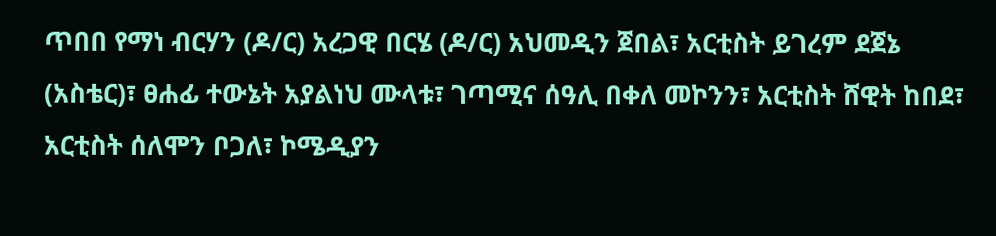ጥበበ የማነ ብርሃን (ዶ/ር) አረጋዊ በርሄ (ዶ/ር) አህመዲን ጀበል፣ አርቲስት ይገረም ደጀኔ (አስቴር)፣ ፀሐፊ ተውኔት አያልነህ ሙላቱ፣ ገጣሚና ሰዓሊ በቀለ መኮንን፣ አርቲስት ሸዊት ከበደ፣ አርቲስት ሰለሞን ቦጋለ፣ ኮሜዲያን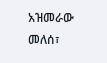አዝመራው መለሰ፣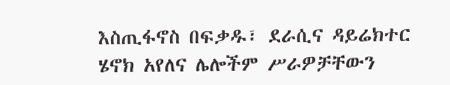እስጢፋኖስ በፍቃዱ፣ ደራሲና ዳይሬክተር ሄኖክ አየለና ሌሎችም ሥራዎቻቸውን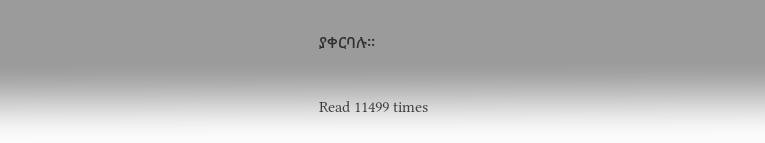ያቀርባሉ፡፡

Read 11499 times